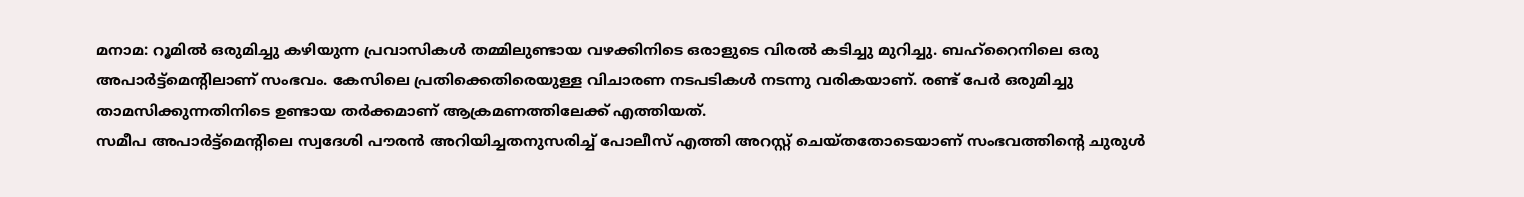മനാമ: റൂമിൽ ഒരുമിച്ചു കഴിയുന്ന പ്രവാസികൾ തമ്മിലുണ്ടായ വഴക്കിനിടെ ഒരാളുടെ വിരൽ കടിച്ചു മുറിച്ചു. ബഹ്റൈനിലെ ഒരു അപാർട്ട്മെന്റിലാണ് സംഭവം. കേസിലെ പ്രതിക്കെതിരെയുള്ള വിചാരണ നടപടികൾ നടന്നു വരികയാണ്. രണ്ട് പേർ ഒരുമിച്ചു താമസിക്കുന്നതിനിടെ ഉണ്ടായ തർക്കമാണ് ആക്രമണത്തിലേക്ക് എത്തിയത്.
സമീപ അപാർട്ട്മെന്റിലെ സ്വദേശി പൗരൻ അറിയിച്ചതനുസരിച്ച് പോലീസ് എത്തി അറസ്റ്റ് ചെയ്തതോടെയാണ് സംഭവത്തിന്റെ ചുരുൾ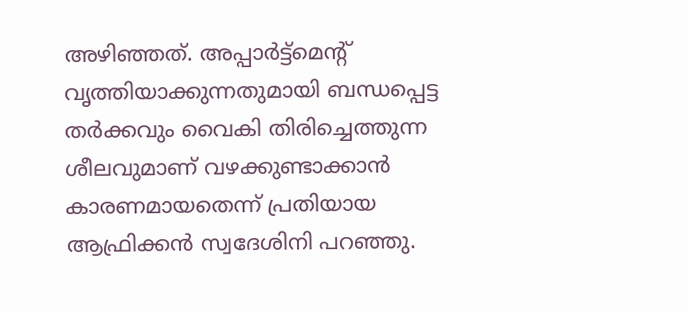അഴിഞ്ഞത്. അപ്പാർട്ട്മെന്റ് വൃത്തിയാക്കുന്നതുമായി ബന്ധപ്പെട്ട തർക്കവും വൈകി തിരിച്ചെത്തുന്ന ശീലവുമാണ് വഴക്കുണ്ടാക്കാൻ കാരണമായതെന്ന് പ്രതിയായ ആഫ്രിക്കൻ സ്വദേശിനി പറഞ്ഞു.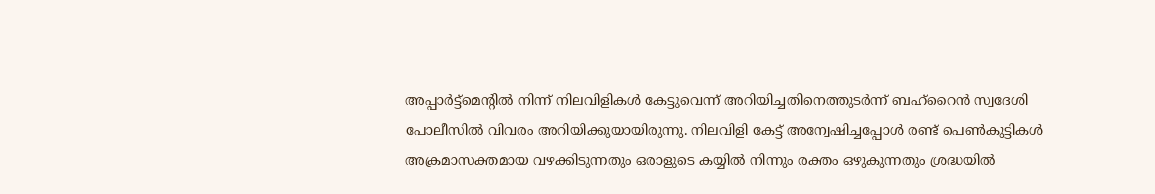അപ്പാർട്ട്മെന്റിൽ നിന്ന് നിലവിളികൾ കേട്ടുവെന്ന് അറിയിച്ചതിനെത്തുടർന്ന് ബഹ്റൈൻ സ്വദേശി പോലീസിൽ വിവരം അറിയിക്കുയായിരുന്നു. നിലവിളി കേട്ട് അന്വേഷിച്ചപ്പോൾ രണ്ട് പെൺകുട്ടികൾ അക്രമാസക്തമായ വഴക്കിടുന്നതും ഒരാളുടെ കയ്യിൽ നിന്നും രക്തം ഒഴുകുന്നതും ശ്രദ്ധയിൽ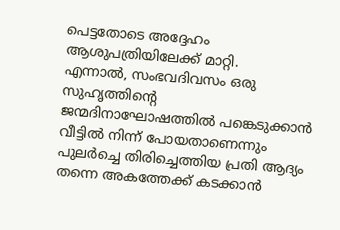പെട്ടതോടെ അദ്ദേഹം ആശുപത്രിയിലേക്ക് മാറ്റി.
എന്നാൽ, സംഭവദിവസം ഒരു സുഹൃത്തിന്റെ ജന്മദിനാഘോഷത്തിൽ പങ്കെടുക്കാൻ വീട്ടിൽ നിന്ന് പോയതാണെന്നും പുലർച്ചെ തിരിച്ചെത്തിയ പ്രതി ആദ്യം തന്നെ അകത്തേക്ക് കടക്കാൻ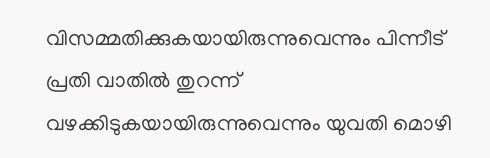വിസമ്മതിക്കുകയായിരുന്നുവെന്നും പിന്നീട് പ്രതി വാതിൽ തുറന്ന് വഴക്കിടുകയായിരുന്നുവെന്നും യുവതി മൊഴി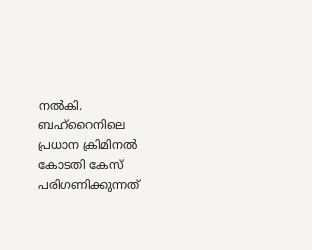നൽകി. ബഹ്റൈനിലെ പ്രധാന ക്രിമിനൽ കോടതി കേസ് പരിഗണിക്കുന്നത്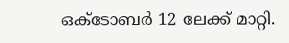ഒക്ടോബർ 12 ലേക്ക് മാറ്റി.